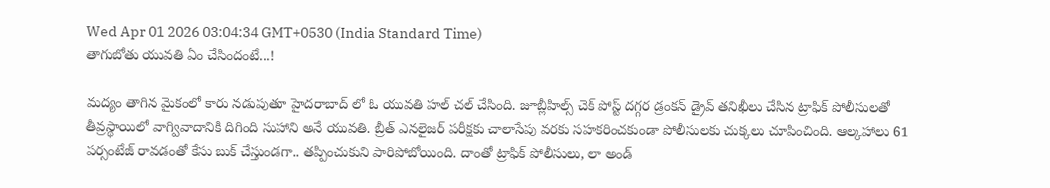Wed Apr 01 2026 03:04:34 GMT+0530 (India Standard Time)
తాగుబోతు యువతి ఏం చేసిందంటే...!

మద్యం తాగిన మైకంలో కారు నడుపుతూ హైదరాబాద్ లో ఓ యువతి హల్ చల్ చేసింది. జూబ్లీహిల్స్ చెక్ పోస్ట్ దగ్గర డ్రంకన్ డ్రైవ్ తనిఖీలు చేసిన ట్రాఫిక్ పోలీసులతో తీవ్రస్థాయిలో వాగ్వివాదానికి దిగింది సుహాని అనే యువతి. బ్రీత్ ఎనలైజర్ పరీక్షకు చాలాసేపు వరకు సహకరించకుండా పోలీసులకు చుక్కలు చూపించింది. ఆల్కహాలు 61 పర్సంటేజ్ రావడంతో కేసు బుక్ చేస్తుండగా.. తప్పించుకుని పారిపోబోయింది. దాంతో ట్రాఫిక్ పోలీసులు, లా అండ్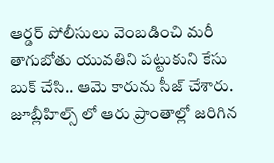ఆర్డర్ పోలీసులు వెంబడించి మరీ తాగుబోతు యువతిని పట్టుకుని కేసు బుక్ చేసి.. ఆమె కారును సీజ్ చేశారు. జూబ్లీహిల్స్ లో ఆరు ప్రాంతాల్లో జరిగిన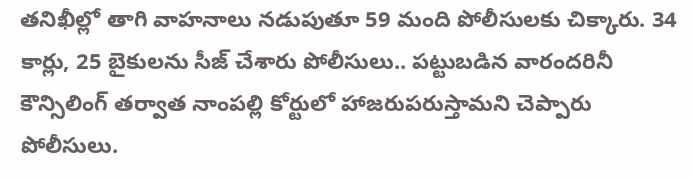తనిఖీల్లో తాగి వాహనాలు నడుపుతూ 59 మంది పోలీసులకు చిక్కారు. 34 కార్లు, 25 బైకులను సీజ్ చేశారు పోలీసులు.. పట్టుబడిన వారందరినీ కౌన్సిలింగ్ తర్వాత నాంపల్లి కోర్టులో హాజరుపరుస్తామని చెప్పారు పోలీసులు.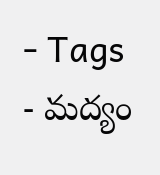- Tags
- మద్యం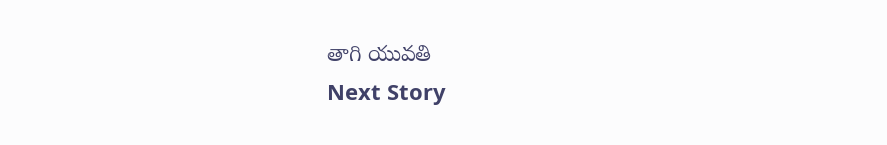తాగి యువతి
Next Story